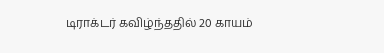டிராக்டர் கவிழ்ந்ததில் 20 காயம்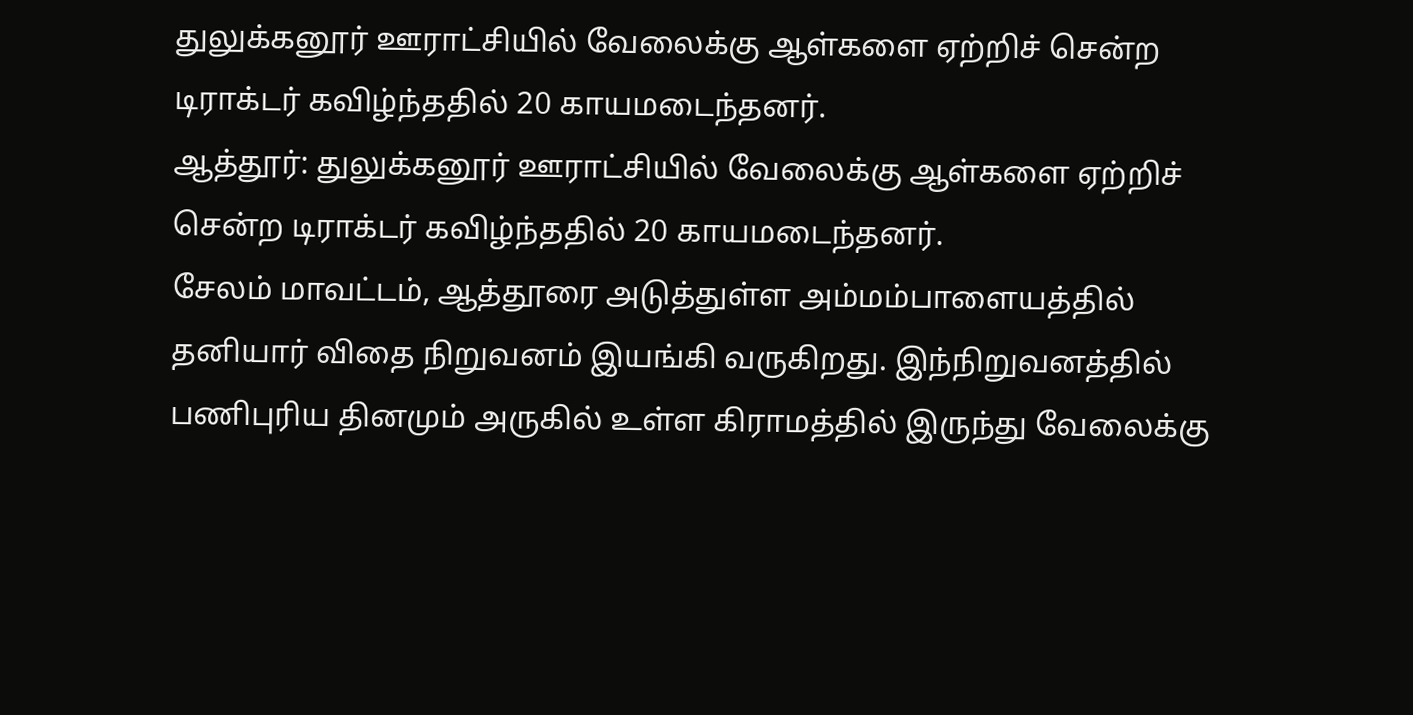துலுக்கனூர் ஊராட்சியில் வேலைக்கு ஆள்களை ஏற்றிச் சென்ற டிராக்டர் கவிழ்ந்ததில் 20 காயமடைந்தனர்.
ஆத்தூர்: துலுக்கனூர் ஊராட்சியில் வேலைக்கு ஆள்களை ஏற்றிச் சென்ற டிராக்டர் கவிழ்ந்ததில் 20 காயமடைந்தனர்.
சேலம் மாவட்டம், ஆத்தூரை அடுத்துள்ள அம்மம்பாளையத்தில் தனியார் விதை நிறுவனம் இயங்கி வருகிறது. இந்நிறுவனத்தில் பணிபுரிய தினமும் அருகில் உள்ள கிராமத்தில் இருந்து வேலைக்கு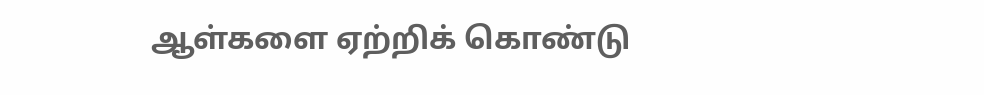ஆள்களை ஏற்றிக் கொண்டு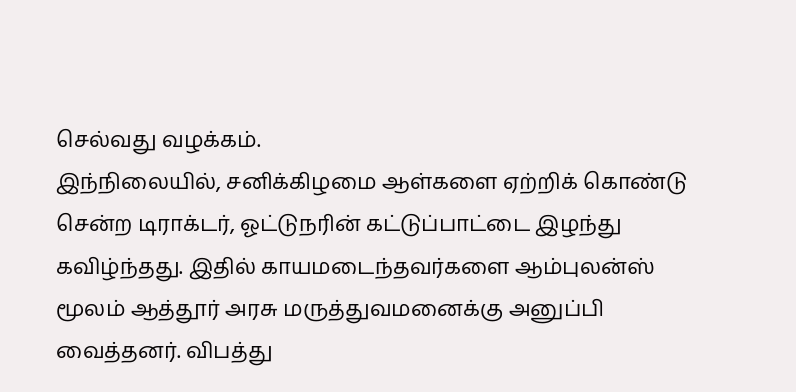செல்வது வழக்கம்.
இந்நிலையில், சனிக்கிழமை ஆள்களை ஏற்றிக் கொண்டு சென்ற டிராக்டர், ஓட்டுநரின் கட்டுப்பாட்டை இழந்து கவிழ்ந்தது. இதில் காயமடைந்தவர்களை ஆம்புலன்ஸ் மூலம் ஆத்தூர் அரசு மருத்துவமனைக்கு அனுப்பி வைத்தனர். விபத்து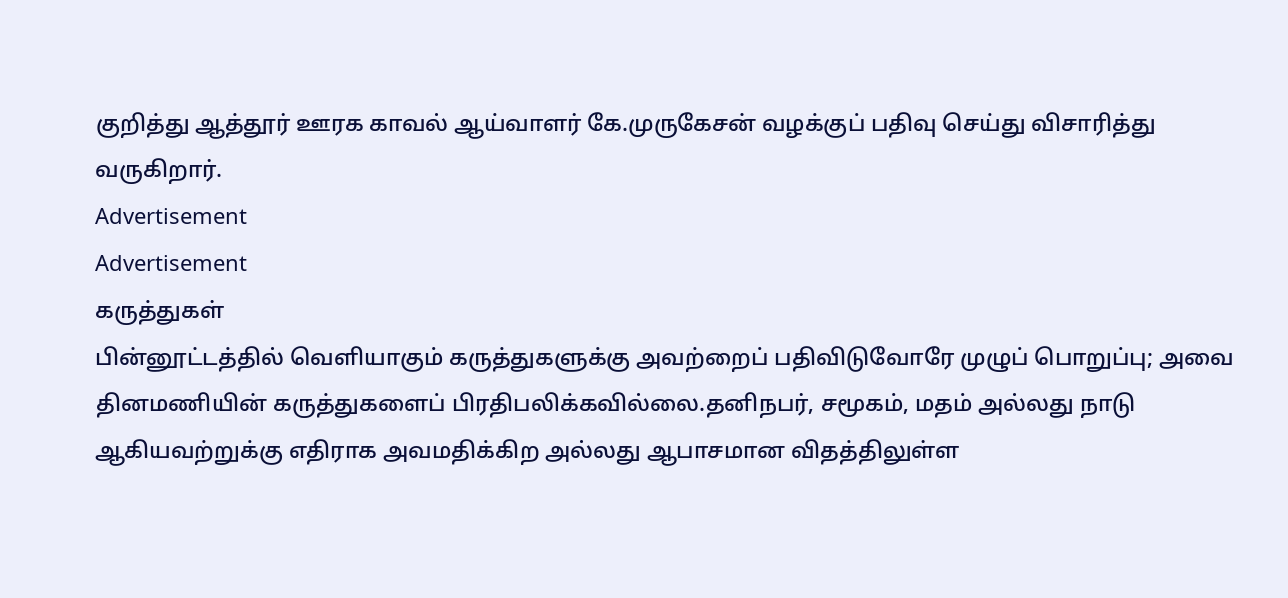குறித்து ஆத்தூர் ஊரக காவல் ஆய்வாளர் கே.முருகேசன் வழக்குப் பதிவு செய்து விசாரித்து வருகிறார்.
Advertisement
Advertisement
கருத்துகள்
பின்னூட்டத்தில் வெளியாகும் கருத்துகளுக்கு அவற்றைப் பதிவிடுவோரே முழுப் பொறுப்பு; அவை தினமணியின் கருத்துகளைப் பிரதிபலிக்கவில்லை.தனிநபர், சமூகம், மதம் அல்லது நாடு ஆகியவற்றுக்கு எதிராக அவமதிக்கிற அல்லது ஆபாசமான விதத்திலுள்ள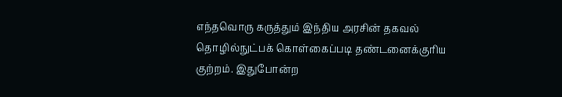எந்தவொரு கருத்தும் இந்திய அரசின் தகவல் தொழில்நுட்பக் கொள்கைப்படி தண்டனைக்குரிய குற்றம். இதுபோன்ற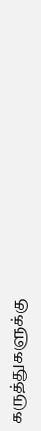கருத்துகளுக்கு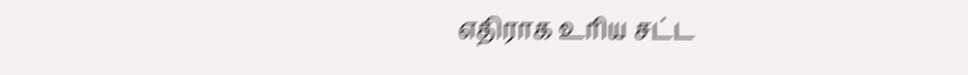எதிராக உரிய சட்ட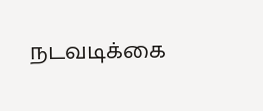நடவடிக்கை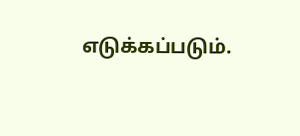எடுக்கப்படும்.